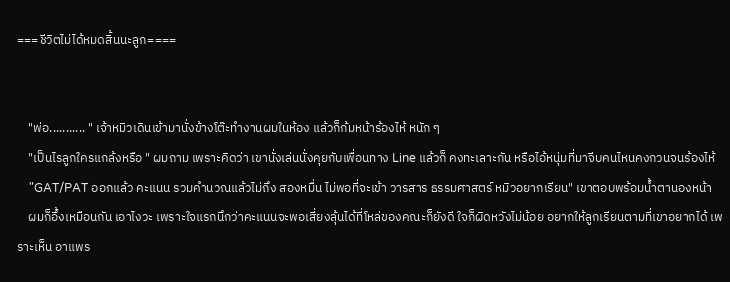===ชีวิตไม่ได้หมดสิ้นนะลูก====


    "พ่อ........... " เจ้าหมิวเดินเข้ามานั่งข้างโต๊ะทำงานผมในห้อง แล้วก็ก้มหน้าร้องไห้ หนัก ๆ
    "เป็นไรลูกใครแกล้งหรือ " ผมถาม เพราะคิดว่า เขานั่งเล่นนั่งคุยกับเพื่อนทาง Line แล้วก็ คงทะเลาะกัน หรือไอ้หนุ่มที่มาจีบคนไหนคงกวนจนร้องไห้
    "GAT/PAT ออกแล้ว คะแนน รวมคำนวณแล้วไม่ถึง สองหมื่น ไม่พอที่จะเข้า วารสาร ธรรมศาสตร์ หมิวอยากเรียน" เขาตอบพร้อมน้ำตานองหน้า
    ผมก็อึ้งเหมือนกัน เอาไงวะ เพราะใจแรกนึกว่าคะแนนจะพอเสี่ยงลุ้นได้ที่โหล่ของคณะก็ยังดี ใจก็ผิดหวังไม่น้อย อยากให้ลูกเรียนตามที่เขาอยากได้ เพราะเห็น อาแพร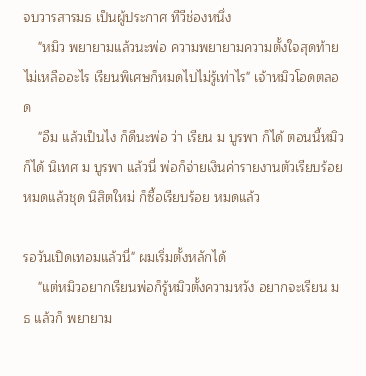จบวารสารมธ เป็นผู้ประกาศ ทีวีช่องหนึ่ง
    "หมิว พยายามแล้วนะพ่อ ความพยายามความตั้งใจสุดท้ายไม่เหลืออะไร เรียนพิเศษก็หมดไปไม่รู้เท่าไร" เจ้าหมิวโอดตลอด
    "อืม แล้วเป็นไง ก็ดีนะพ่อ ว่า เรียน ม บูรพา ก็ได้ ตอนนี้หมิวก็ได้ นิเทศ ม บูรพา แล้วนี่ พ่อก็จ่ายเงินค่ารายงานตัวเรียบร้อยหมดแล้วชุด นิสิตใหม่ ก็ซื้อเรียบร้อย หมดแล้ว

รอวันเปิดเทอมแล้วนี่" ผมเริ่มตั้งหลักได้
    "แต่หมิวอยากเรียนพ่อก็รู้หมิวตั้งความหวัง อยากจะเรียน มธ แล้วก็ พยายาม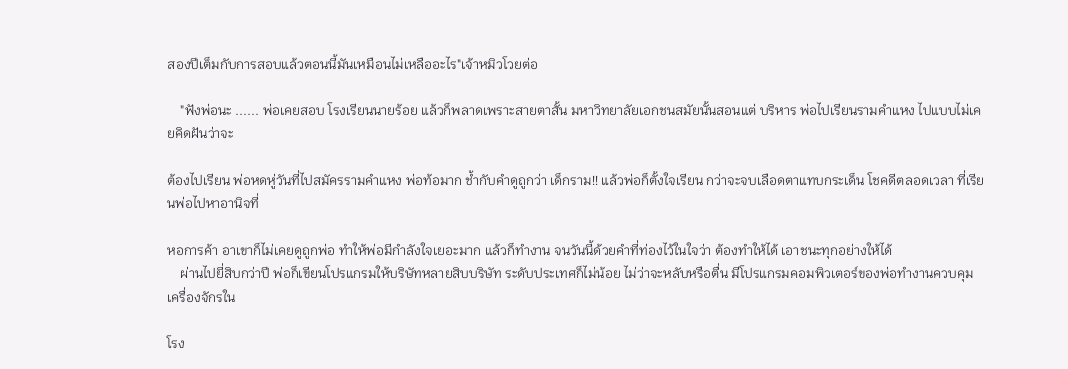สองปีเต็มกับการสอบแล้วตอนนี้มันเหมือนไม่เหลืออะไร"เจ้าหมิวโวยต่อ

    "ฟังพ่อนะ ...... พ่อเคยสอบ โรงเรียนนายร้อย แล้วก็พลาดเพราะสายตาสั้น มหาวิทยาลัยเอกชนสมัยนั้นสอนแต่ บริหาร พ่อไปเรียนรามคำแหง ไปแบบไม่เคยคิดฝันว่าจะ

ต้องไปเรียน พ่อหดหู่วันที่ไปสมัครรามคำแหง พ่อท้อมาก ช้ำกับคำดูถูกว่า เด็กราม!! แล้วพ่อก็ตั้งใจเรียน กว่าจะจบเลือดตาแทบกระเด็น โชคดีตลอดเวลา ที่เรียนพ่อไปหาอานิจที่

หอการค้า อาเขาก็ไม่เคยดูถูกพ่อ ทำให้พ่อมีกำลังใจเยอะมาก แล้วก็ทำงาน จนวันนี้ด้วยคำที่ท่องไว้ในใจว่า ต้องทำให้ได้ เอาชนะทุกอย่างให้ได้
    ผ่านไปยี่สิบกว่าปี พ่อก็เขียนโปรแกรมให้บริษัทหลายสิบบริษัท ระดับประเทศก็ไม่น้อย ไม่ว่าจะหลับหรือตื่น มีโปรแกรมคอมพิวเตอร์ของพ่อทำงานควบคุมเครื่องจักรใน

โรง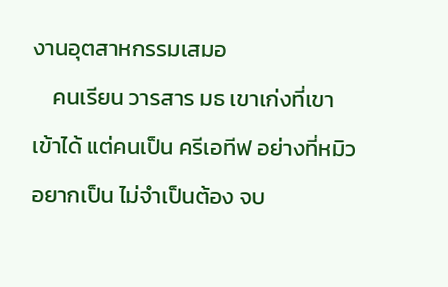งานอุตสาหกรรมเสมอ
    คนเรียน วารสาร มธ เขาเก่งที่เขาเข้าได้ แต่คนเป็น ครีเอทีฟ อย่างที่หมิวอยากเป็น ไม่จำเป็นต้อง จบ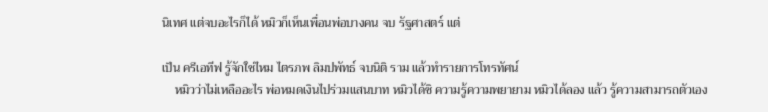นิเทศ แต่จบอะไรก็ได้ หมิวก็เห็นเพื่อนพ่อบางคน จบ รัฐศาสตร์ แต่

เป็น ครีเอทีฟ รู้จักใช่ไหม ไตรภพ ลิมปพัทธ์ จบนิติ ราม แล้วทำรายการโทรทัศน์
    หมิวว่าไม่เหลืออะไร พ่อหมดเงินไปร่วมแสนบาท หมิวได้ซิ ความรู้ความพยายาม หมิวได้ลอง แล้ว รู้ความสามารถตัวเอง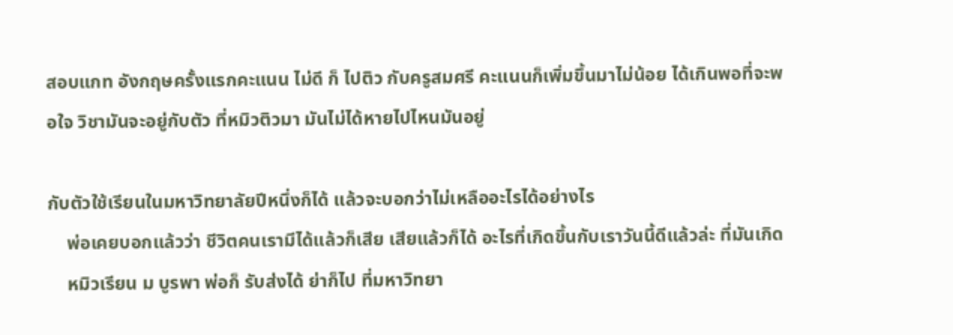สอบแกท อังกฤษครั้งแรกคะแนน ไม่ดี ก็ ไปติว กับครูสมศรี คะแนนก็เพิ่มขึ้นมาไม่น้อย ได้เกินพอที่จะพอใจ วิชามันจะอยู่กับตัว ที่หมิวติวมา มันไม่ได้หายไปไหนมันอยู่

กับตัวใช้เรียนในมหาวิทยาลัยปีหนึ่งก็ได้ แล้วจะบอกว่าไม่เหลืออะไรได้อย่างไร
    พ่อเคยบอกแล้วว่า ชีวิตคนเรามีได้แล้วก็เสีย เสียแล้วก็ได้ อะไรที่เกิดขึ้นกับเราวันนี้ดีแล้วล่ะ ที่มันเกิด
    หมิวเรียน ม บูรพา พ่อก็ รับส่งได้ ย่าก็ไป ที่มหาวิทยา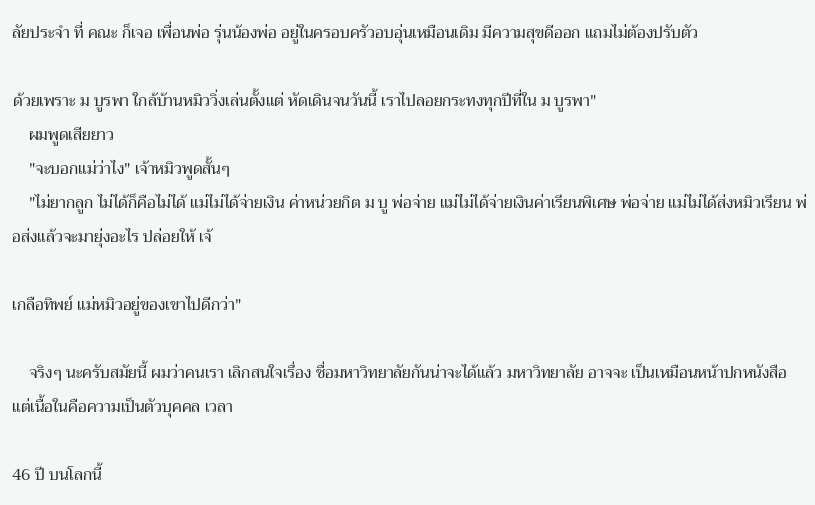ลัยประจำ ที่ คณะ ก็เจอ เพื่อนพ่อ รุ่นน้องพ่อ อยู่ในครอบครัวอบอุ่นเหมือนเดิม มีความสุขดีออก แถมไม่ต้องปรับตัว

ด้วยเพราะ ม บูรพา ใกล้บ้านหมิววิ่งเล่นตั้งแต่ หัดเดินจนวันนี้ เราไปลอยกระทงทุกปีที่ใน ม บูรพา"
    ผมพูดเสียยาว
    "จะบอกแม่ว่าไง" เจ้าหมิวพูดสั้นๆ
    "ไม่ยากลูก ไม่ได้ก็คือไม่ได้ แม่ไม่ได้จ่ายเงิน ค่าหน่วยกิต ม บู พ่อจ่าย แม่ไม่ได้จ่ายเงินค่าเรียนพิเศษ พ่อจ่าย แม่ไม่ได้ส่งหมิวเรียน พ่อส่งแล้วจะมายุ่งอะไร ปล่อยให้ เจ้

เกลือทิพย์ แม่หมิวอยู่ของเขาไปดีกว่า"

    จริงๆ นะครับสมัยนี้ ผมว่าคนเรา เลิกสนใจเรื่อง ชื่อมหาวิทยาลัยกันน่าจะได้แล้ว มหาวิทยาลัย อาจจะ เป็นเหมือนหน้าปกหนังสือ แต่เนื้อในคือความเป็นตัวบุคคล เวลา

46 ปี บนโลกนี้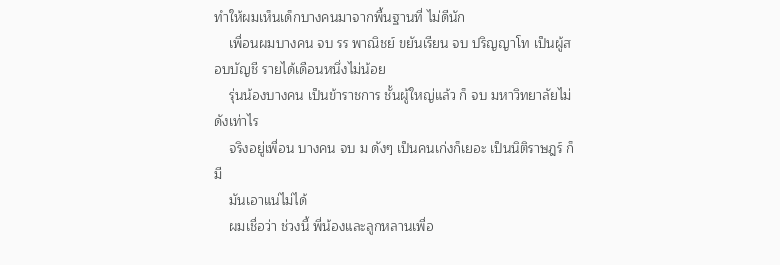ทำให้ผมเห็นเด็กบางคนมาจากพื้นฐานที่ ไม่ดีนัก
    เพื่อนผมบางคน จบ รร พาณิชย์ ขยันเรียน จบ ปริญญาโท เป็นผู้สอบบัญชี รายได้เดือนหนึ่งไม่น้อย
    รุ่นน้องบางคน เป็นข้าราชการ ชั้นผู้ใหญ่แล้ว ก็ จบ มหาวิทยาลัยไม่ดังเท่าไร
    จริงอยู่เพื่อน บางคน จบ ม ดังๆ เป็นคนเก่งก็เยอะ เป็นนิติราษฎร์ ก็มี
    มันเอาแน่ไม่ได้
    ผมเชื่อว่า ช่วงนี้ พี่น้องและลูกหลานเพื่อ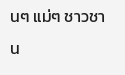นๆ แม่ๆ ชาวชาน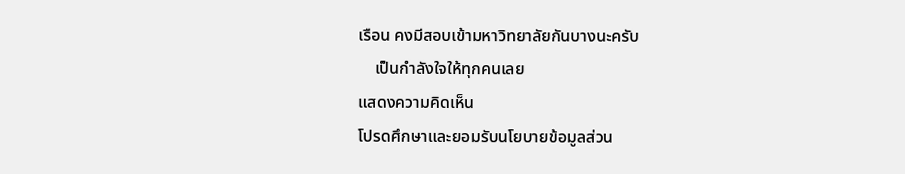เรือน คงมีสอบเข้ามหาวิทยาลัยกันบางนะครับ
    เป็นกำลังใจให้ทุกคนเลย
แสดงความคิดเห็น
โปรดศึกษาและยอมรับนโยบายข้อมูลส่วน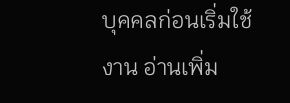บุคคลก่อนเริ่มใช้งาน อ่านเพิ่ม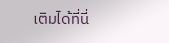เติมได้ที่นี่